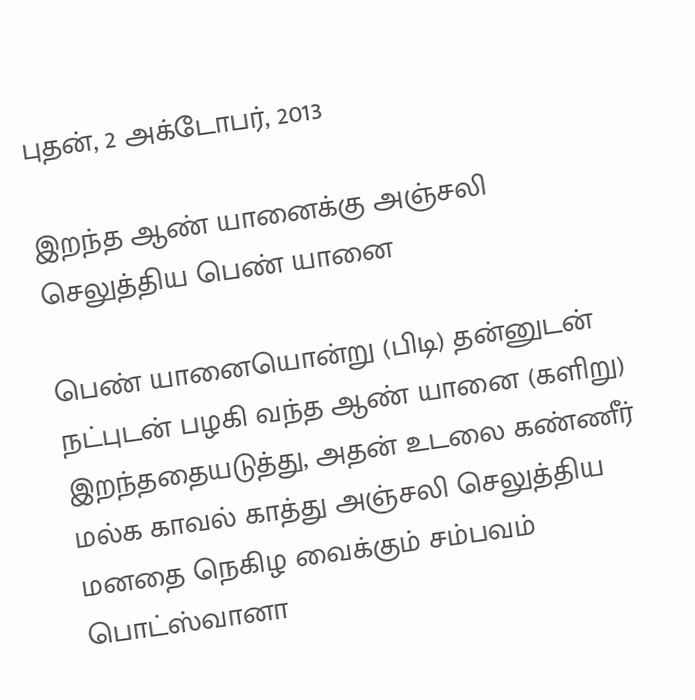புதன், 2 அக்டோபர், 2013

இறந்த ஆண் யானைக்கு அஞ்சலி செலுத்திய பெண் யானை

பெண் யானையொன்று (பிடி) தன்னுடன் நட்புடன் பழகி வந்த ஆண் யானை (களிறு) இறந்ததையடுத்து, அதன் உடலை கண்ணீர் மல்க காவல் காத்து அஞ்சலி செலுத்திய மனதை நெகிழ வைக்கும் சம்பவம் பொட்ஸ்வானா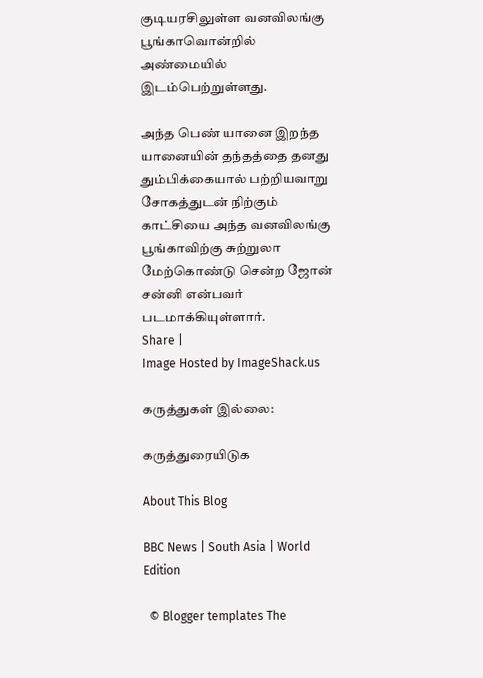குடியரசிலுள்ள வனவிலங்கு பூங்காவொன்றில் அண்மையில் இடம்பெற்றுள்ளது.

அந்த பெண் யானை இறந்த யானையின் தந்தத்தை தனது தும்பிக்கையால் பற்றியவாறு சோகத்துடன் நிற்கும் காட்சியை அந்த வனவிலங்கு பூங்காவிற்கு சுற்றுலா மேற்கொண்டு சென்ற ஜோன் சன்னி என்பவர் படமாக்கியுள்ளார்.
Share |
Image Hosted by ImageShack.us

கருத்துகள் இல்லை:

கருத்துரையிடுக

About This Blog

BBC News | South Asia | World Edition

  © Blogger templates The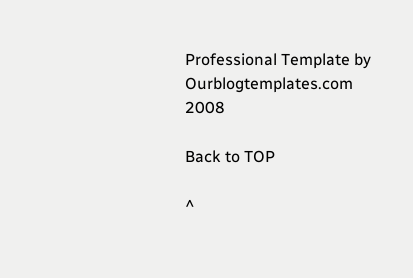Professional Template by Ourblogtemplates.com 2008

Back to TOP

^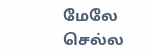மேலே செல்ல